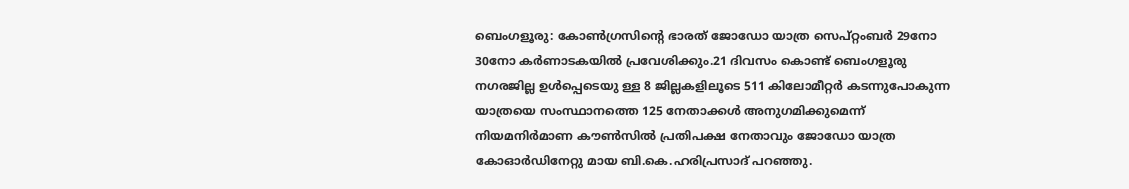ബെംഗളൂരു: കോൺഗ്രസിന്റെ ഭാരത് ജോഡോ യാത്ര സെപ്റ്റംബർ 29നോ 30നോ കർണാടകയിൽ പ്രവേശിക്കും.21 ദിവസം കൊണ്ട് ബെംഗളൂരു നഗരജില്ല ഉൾപ്പെടെയു ള്ള 8 ജില്ലകളിലൂടെ 511 കിലോമീറ്റർ കടന്നുപോകുന്ന യാത്രയെ സംസ്ഥാനത്തെ 125 നേതാക്കൾ അനുഗമിക്കുമെന്ന് നിയമനിർമാണ കൗൺസിൽ പ്രതിപക്ഷ നേതാവും ജോഡോ യാത്ര കോഓർഡിനേറ്റു മായ ബി.കെ.ഹരിപ്രസാദ് പറഞ്ഞു.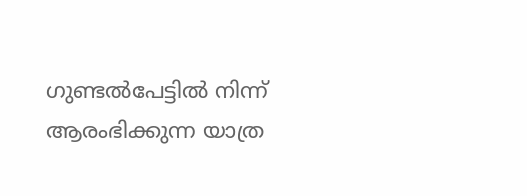ഗുണ്ടൽപേട്ടിൽ നിന്ന് ആരംഭിക്കുന്ന യാത്ര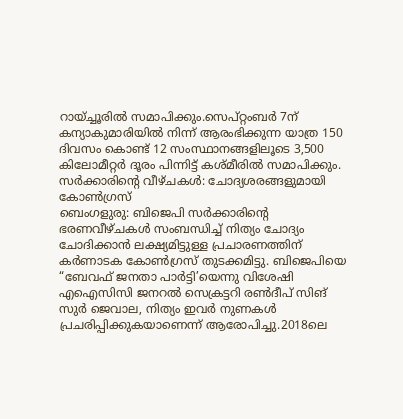റായ്ച്ചൂരിൽ സമാപിക്കും.സെപ്റ്റംബർ 7ന് കന്യാകുമാരിയിൽ നിന്ന് ആരംഭിക്കുന്ന യാത്ര 150 ദിവസം കൊണ്ട് 12 സംസ്ഥാനങ്ങളിലൂടെ 3,500 കിലോമീറ്റർ ദൂരം പിന്നിട്ട് കശ്മീരിൽ സമാപിക്കും.
സർക്കാരിന്റെ വീഴ്ചകൾ: ചോദ്യശരങ്ങളുമായി കോൺഗ്രസ്
ബെംഗളുരു: ബിജെപി സർക്കാരിന്റെ ഭരണവീഴ്ചകൾ സംബന്ധിച്ച് നിത്യം ചോദ്യം ചോദിക്കാൻ ലക്ഷ്യമിട്ടുള്ള പ്രചാരണത്തിന് കർണാടക കോൺഗ്രസ് തുടക്കമിട്ടു. ബിജെപിയെ “ബേവഫ് ജനതാ പാർട്ടി’യെന്നു വിശേഷി എഐസിസി ജനറൽ സെക്രട്ടറി രൺദീപ് സിങ് സുർ ജെവാല, നിത്യം ഇവർ നുണകൾ പ്രചരിപ്പിക്കുകയാണെന്ന് ആരോപിച്ചു.2018ലെ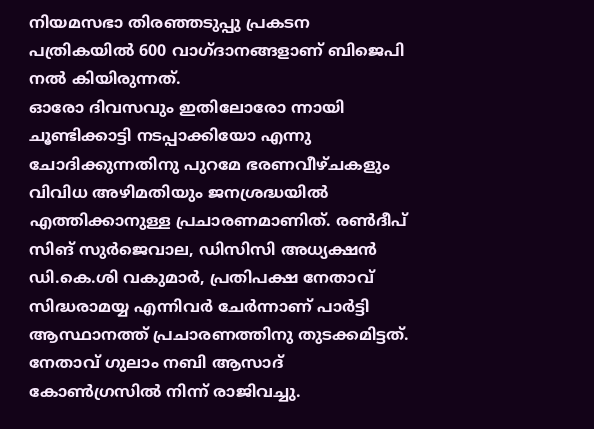നിയമസഭാ തിരഞ്ഞടുപ്പു പ്രകടന പത്രികയിൽ 600 വാഗ്ദാനങ്ങളാണ് ബിജെപി നൽ കിയിരുന്നത്.
ഓരോ ദിവസവും ഇതിലോരോ ന്നായി ചൂണ്ടിക്കാട്ടി നടപ്പാക്കിയോ എന്നു ചോദിക്കുന്നതിനു പുറമേ ഭരണവീഴ്ചകളും വിവിധ അഴിമതിയും ജനശ്രദ്ധയിൽ എത്തിക്കാനുള്ള പ്രചാരണമാണിത്. രൺദീപ് സിങ് സുർജെവാല, ഡിസിസി അധ്യക്ഷൻ ഡി.കെ.ശി വകുമാർ, പ്രതിപക്ഷ നേതാവ് സിദ്ധരാമയ്യ എന്നിവർ ചേർന്നാണ് പാർട്ടി ആസ്ഥാനത്ത് പ്രചാരണത്തിനു തുടക്കമിട്ടത്.
നേതാവ് ഗുലാം നബി ആസാദ് കോൺഗ്രസിൽ നിന്ന് രാജിവച്ചു.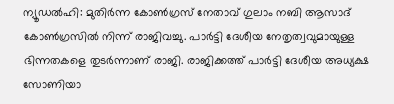ന്യൂഡൽഹി: മുതിർന്ന കോൺഗ്രസ് നേതാവ് ഗുലാം നബി ആസാദ് കോൺഗ്രസിൽ നിന്ന് രാജിവച്ചു. പാർട്ടി ദേശീയ നേതൃത്വവുമായുള്ള ഭിന്നതകളെ തുടർന്നാണ് രാജി. രാജിക്കത്ത് പാർട്ടി ദേശീയ അധ്യക്ഷ സോണിയാ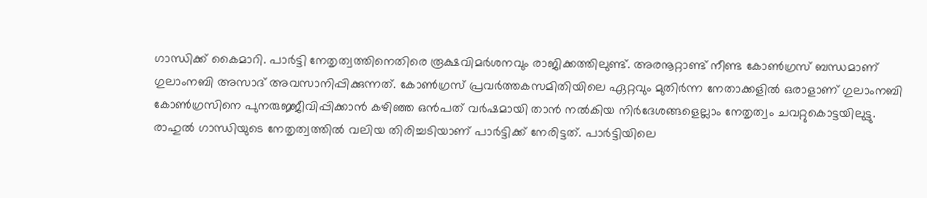ഗാന്ധിക്ക് കൈമാറി. പാർട്ടി നേതൃത്വത്തിനെതിരെ രൂക്ഷവിമർശനവും രാജിക്കത്തിലുണ്ട്. അരനൂറ്റാണ്ട് നീണ്ട കോൺഗ്രസ് ബന്ധമാണ് ഗുലാംനബി അസാദ് അവസാനിപ്പിക്കുന്നത്. കോൺഗ്രസ് പ്രവർത്തകസമിതിയിലെ ഏറ്റവും മുതിർന്ന നേതാക്കളിൽ ഒരാളാണ് ഗുലാംനബി കോൺഗ്രസിനെ പുനരുജ്ജീവിപ്പിക്കാൻ കഴിഞ്ഞ ഒൻപത് വർഷമായി താൻ നൽകിയ നിർദേശങ്ങളെല്ലാം നേതൃത്വം ചവറ്റുകൊട്ടയിലുട്ടു.
രാഹുൽ ഗാന്ധിയുടെ നേതൃത്വത്തിൽ വലിയ തിരിച്ചടിയാണ് പാർട്ടിക്ക് നേരിട്ടത്. പാർട്ടിയിലെ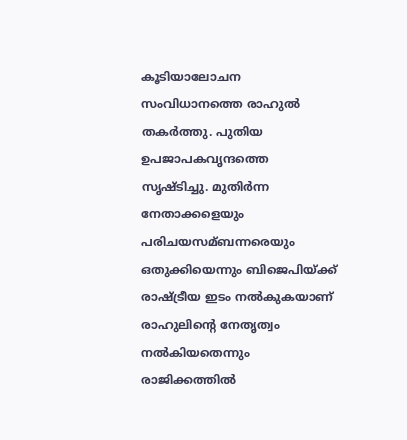കൂടിയാലോചന സംവിധാനത്തെ രാഹുൽ തകർത്തു. പുതിയ ഉപജാപകവൃന്ദത്തെ സൃഷ്ടിച്ചു. മുതിർന്ന നേതാക്കളെയും പരിചയസമ്ബന്നരെയും ഒതുക്കിയെന്നും ബിജെപിയ്ക്ക് രാഷ്ട്രീയ ഇടം നൽകുകയാണ് രാഹുലിന്റെ നേതൃത്വം നൽകിയതെന്നും രാജിക്കത്തിൽ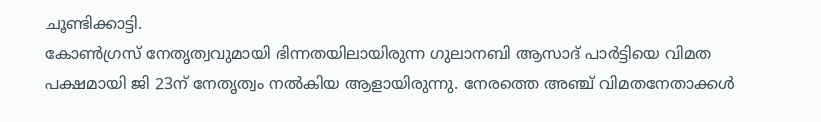ചൂണ്ടിക്കാട്ടി.
കോൺഗ്രസ് നേതൃത്വവുമായി ഭിന്നതയിലായിരുന്ന ഗുലാനബി ആസാദ് പാർട്ടിയെ വിമത പക്ഷമായി ജി 23ന് നേതൃത്വം നൽകിയ ആളായിരുന്നു. നേരത്തെ അഞ്ച് വിമതനേതാക്കൾ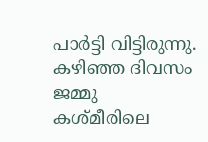പാർട്ടി വിട്ടിരുന്നു. കഴിഞ്ഞ ദിവസം ജമ്മു കശ്മീരിലെ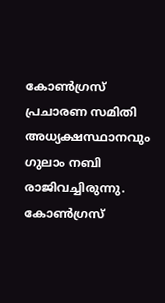കോൺഗ്രസ് പ്രചാരണ സമിതി അധ്യക്ഷസ്ഥാനവും ഗുലാം നബി രാജിവച്ചിരുന്നു.
കോൺഗ്രസ്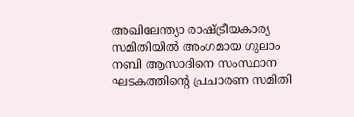അഖിലേന്ത്യാ രാഷ്ട്രീയകാര്യ സമിതിയിൽ അംഗമായ ഗുലാം നബി ആസാദിനെ സംസ്ഥാന ഘടകത്തിന്റെ പ്രചാരണ സമിതി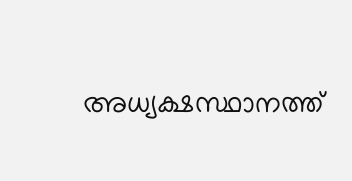അധ്യക്ഷസ്ഥാനത്ത്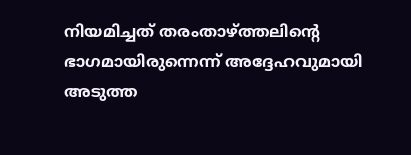നിയമിച്ചത് തരംതാഴ്ത്തലിന്റെ ഭാഗമായിരുന്നെന്ന് അദ്ദേഹവുമായി അടുത്ത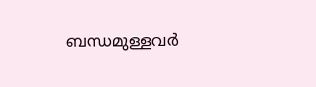ബന്ധമുള്ളവർ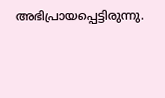അഭിപ്രായപ്പെട്ടിരുന്നു.